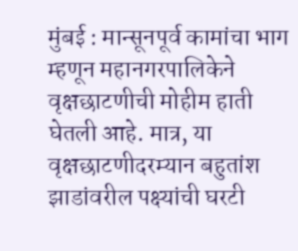मुंबई : मान्सूनपूर्व कामांचा भाग म्हणून महानगरपालिकेने वृक्षछाटणीची मोहीम हाती घेतली आहे. मात्र, या वृक्षछाटणीदरम्यान बहुतांश झाडांवरील पक्ष्यांची घरटी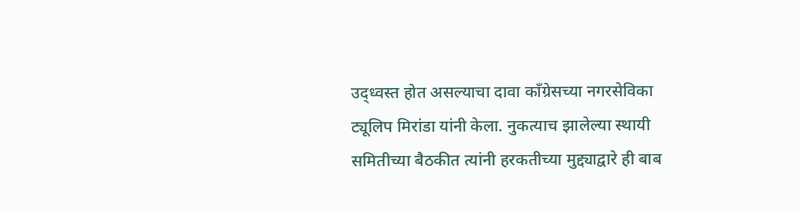उद्ध्वस्त होत असल्याचा दावा काँग्रेसच्या नगरसेविका ट्यूलिप मिरांडा यांनी केला. नुकत्याच झालेल्या स्थायी समितीच्या बैठकीत त्यांनी हरकतीच्या मुद्द्याद्वारे ही बाब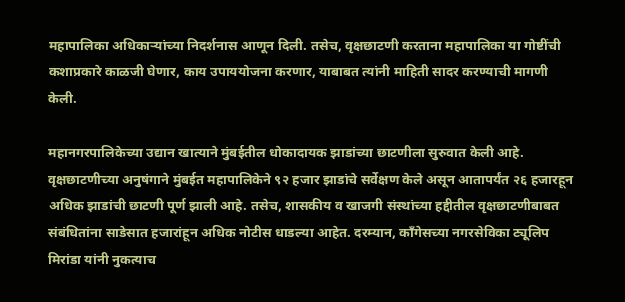महापालिका अधिकाऱ्यांच्या निदर्शनास आणून दिली. तसेच, वृक्षछाटणी करताना महापालिका या गोष्टींची कशाप्रकारे काळजी घेणार, काय उपाययोजना करणार, याबाबत त्यांनी माहिती सादर करण्याची मागणी केली.

महानगरपालिकेच्या उद्यान खात्याने मुंबईतील धोकादायक झाडांच्या छाटणीला सुरुवात केली आहे. वृक्षछाटणीच्या अनुषंगाने मुंबईत महापालिकेने ९२ हजार झाडांचे सर्वेक्षण केले असून आतापर्यंत २६ हजारहून अधिक झाडांची छाटणी पूर्ण झाली आहे. तसेच, शासकीय व खाजगी संस्थांच्या हद्दीतील वृक्षछाटणीबाबत संबंधितांना साडेसात हजारांहून अधिक नोटीस धाडल्या आहेत. दरम्यान, काँगेसच्या नगरसेविका ट्यूलिप मिरांडा यांनी नुकत्याच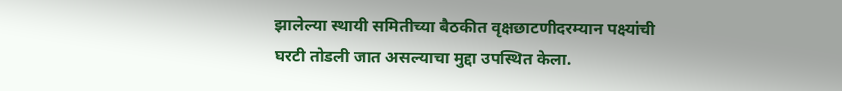झालेल्या स्थायी समितीच्या बैठकीत वृक्षछाटणीदरम्यान पक्ष्यांची घरटी तोडली जात असल्याचा मुद्दा उपस्थित केला.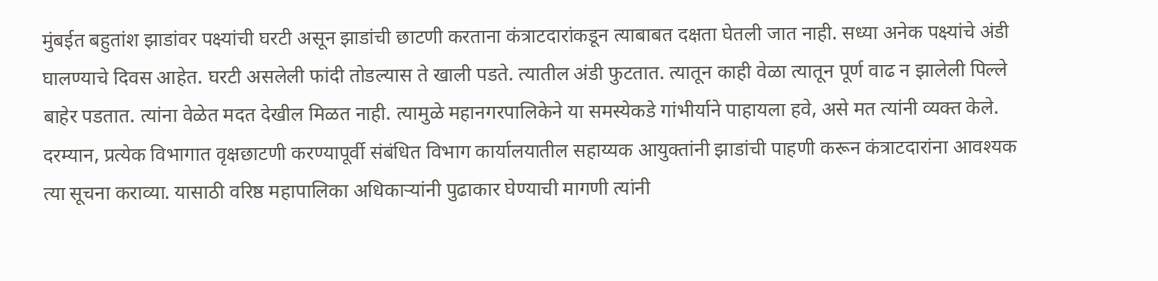मुंबईत बहुतांश झाडांवर पक्ष्यांची घरटी असून झाडांची छाटणी करताना कंत्राटदारांकडून त्याबाबत दक्षता घेतली जात नाही. सध्या अनेक पक्ष्यांचे अंडी घालण्याचे दिवस आहेत. घरटी असलेली फांदी तोडल्यास ते खाली पडते. त्यातील अंडी फुटतात. त्यातून काही वेळा त्यातून पूर्ण वाढ न झालेली पिल्ले बाहेर पडतात. त्यांना वेळेत मदत देखील मिळत नाही. त्यामुळे महानगरपालिकेने या समस्येकडे गांभीर्याने पाहायला हवे, असे मत त्यांनी व्यक्त केले. दरम्यान, प्रत्येक विभागात वृक्षछाटणी करण्यापूर्वी संबंधित विभाग कार्यालयातील सहाय्यक आयुक्तांनी झाडांची पाहणी करून कंत्राटदारांना आवश्यक त्या सूचना कराव्या. यासाठी वरिष्ठ महापालिका अधिकाऱ्यांनी पुढाकार घेण्याची मागणी त्यांनी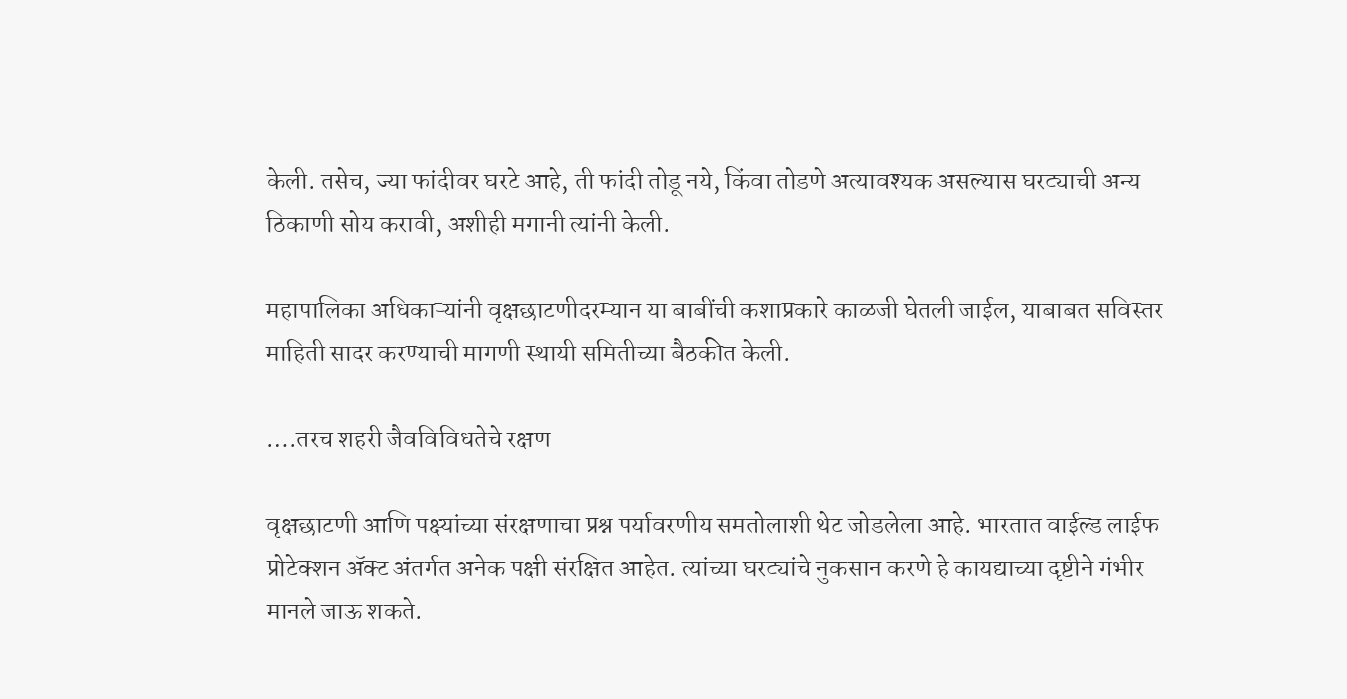केली. तसेच, ज्या फांदीवर घरटे आहे, ती फांदी तोडू नये, किंवा तोडणे अत्यावश्यक असल्यास घरट्याची अन्य ठिकाणी सोय करावी, अशीही मगानी त्यांनी केली.

महापालिका अधिकाऱ्यांनी वृक्षछाटणीदरम्यान या बाबींची कशाप्रकारे काळजी घेतली जाईल, याबाबत सविस्तर माहिती सादर करण्याची मागणी स्थायी समितीच्या बैठकीत केली.

….तरच शहरी जैवविविधतेचे रक्षण

वृक्षछाटणी आणि पक्ष्यांच्या संरक्षणाचा प्रश्न पर्यावरणीय समतोलाशी थेट जोडलेला आहे. भारतात वाईल्ड लाईफ प्रोटेक्शन ॲक्ट अंतर्गत अनेक पक्षी संरक्षित आहेत. त्यांच्या घरट्यांचे नुकसान करणे हे कायद्याच्या दृष्टीने गंभीर मानले जाऊ शकते.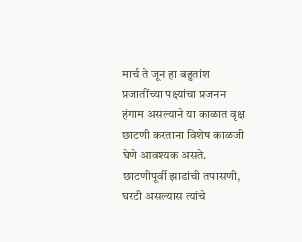मार्च ते जून हा बहुतांश प्रजातींच्या पक्ष्यांचा प्रजनन हंगाम असल्याने या काळात वृक्ष छाटणी करताना विशेष काळजी घेणे आवश्यक असते. छाटणीपूर्वी झाडांची तपासणी, घरटी असल्यास त्यांचे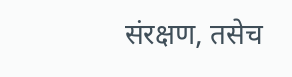संरक्षण, तसेच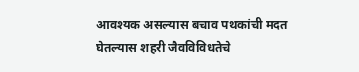आवश्यक असल्यास बचाव पथकांची मदत घेतल्यास शहरी जैवविविधतेचे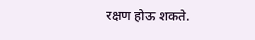रक्षण होऊ शकते.